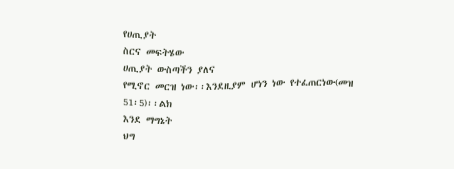የሀጢያት
ስርና መፍትሄው
ሀጢያት ውስጣችን ያለና
የሚኖር መርዝ ነው፡፡እንደዚያም ሆነን ነው የተፈጠርነው(መዝ
51፡5)፡፡ልክ
እንደ ማግኔት
ህግ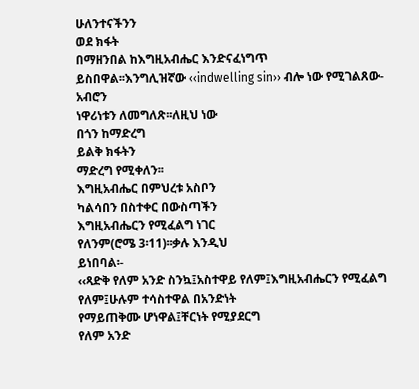ሁለንተናችንን
ወደ ክፋት
በማዘንበል ከእግዚአብሔር እንድናፈነግጥ
ይስበዋል፡፡እንግሊዝኛው ‹‹indwelling sin›› ብሎ ነው የሚገልጸው-አብሮን
ነዋሪነቱን ለመግለጽ፡፡ለዚህ ነው
በጎን ከማድረግ
ይልቅ ክፋትን
ማድረግ የሚቀለን፡፡
እግዚአብሔር በምህረቱ አስቦን
ካልሳበን በስተቀር በውስጣችን
እግዚአብሔርን የሚፈልግ ነገር
የለንም(ሮሜ 3፡11)፡፡ቃሉ እንዲህ
ይነበባል፡-
‹‹ጻድቅ የለም አንድ ስንኳ፤አስተዋይ የለም፤እግዚአብሔርን የሚፈልግ
የለም፤ሁሉም ተሳስተዋል በአንድነት
የማይጠቅሙ ሆነዋል፤ቸርነት የሚያደርግ
የለም አንድ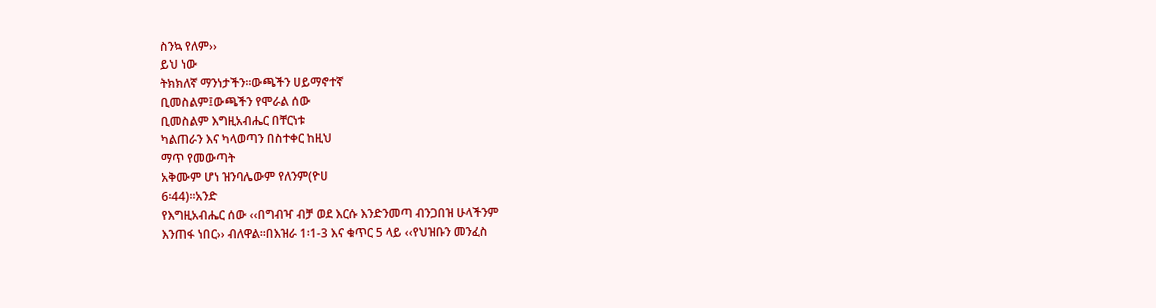ስንኳ የለም››
ይህ ነው
ትክክለኛ ማንነታችን፡፡ውጫችን ሀይማኖተኛ
ቢመስልም፤ውጫችን የሞራል ሰው
ቢመስልም እግዚአብሔር በቸርነቱ
ካልጠራን እና ካላወጣን በስተቀር ከዚህ
ማጥ የመውጣት
አቅሙም ሆነ ዝንባሌውም የለንም(ዮሀ
6፡44)፡፡አንድ
የእግዚአብሔር ሰው ‹‹በግብዣ ብቻ ወደ እርሱ እንድንመጣ ብንጋበዝ ሁላችንም
እንጠፋ ነበር›› ብለዋል፡፡በእዝራ 1፡1-3 እና ቁጥር 5 ላይ ‹‹የህዝቡን መንፈስ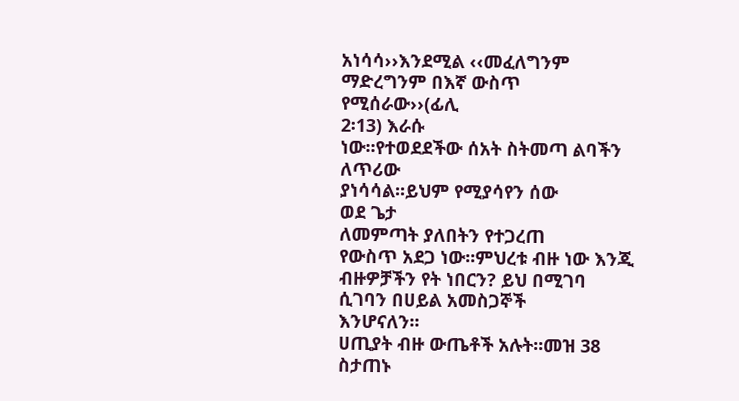አነሳሳ››እንደሚል ‹‹መፈለግንም
ማድረግንም በእኛ ውስጥ የሚሰራው››(ፊሊ
2፡13) እራሱ
ነው፡፡የተወደደችው ሰአት ስትመጣ ልባችን ለጥሪው
ያነሳሳል፡፡ይህም የሚያሳየን ሰው
ወደ ጌታ
ለመምጣት ያለበትን የተጋረጠ
የውስጥ አደጋ ነው፡፡ምህረቱ ብዙ ነው እንጂ ብዙዎቻችን የት ነበርን? ይህ በሚገባ
ሲገባን በሀይል አመስጋኞች
እንሆናለን፡፡
ሀጢያት ብዙ ውጤቶች አሉት፡፡መዝ 38 ስታጠኑ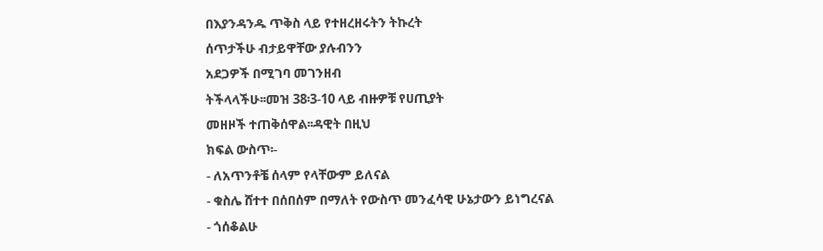በእያንዳንዱ ጥቅስ ላይ የተዘረዘሩትን ትኩረት
ሰጥታችሁ ብታይዋቸው ያሉብንን
አደጋዎች በሚገባ መገንዘብ
ትችላላችሁ፡፡መዝ 38፡3-10 ላይ ብዙዎቹ የሀጢያት
መዘዞች ተጠቅሰዋል፡፡ዳዊት በዚህ
ክፍል ውስጥ፡-
- ለአጥንቶቼ ሰላም የላቸውም ይለናል
- ቁስሌ ሸተተ በሰበሰም በማለት የውስጥ መንፈሳዊ ሁኔታውን ይነግረናል
- ጎሰቆልሁ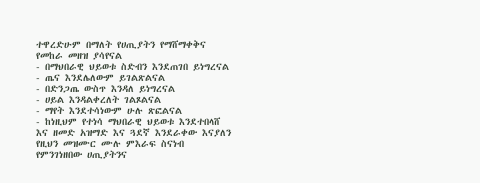ተዋረድሁም በማለት የሀጢያትን የማሸማቀቅና የመከራ መዘዝ ያሳየናል
- በማህበራዊ ህይወቱ ስድብን እንደጠገበ ይነግረናል
- ጤና እንደሌለውም ይገልጽልናል
- በድንጋጤ ውስጥ እንዳለ ይነግረናል
- ሀይል እንዳልቀረለት ገልጾልናል
- ማየት እንደተሳነውም ሁሉ ጽፎልናል
- ከነዚህም የተነሳ ማህበራዊ ህይወቱ እንደተበላሸ እና ዘመድ አዝማድ እና ጓደኛ እንደራቀው እናያለን
የዚህን መዝሙር ሙሉ ምእራፍ ስናነብ የምንገነዘበው ሀጢያትንና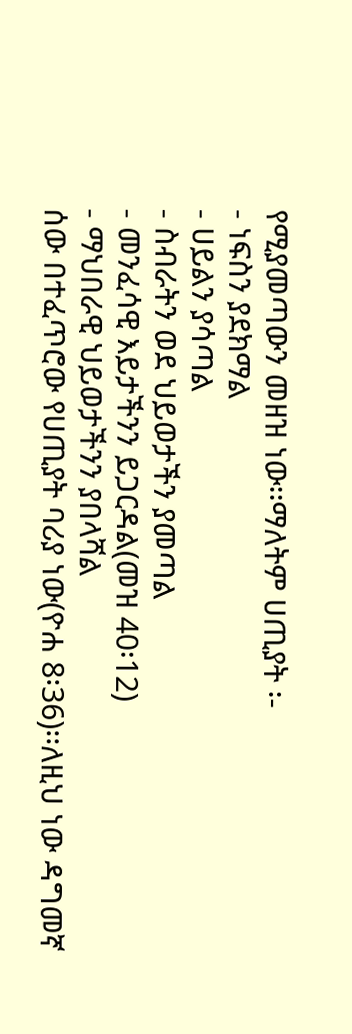የሚያመጣውን መዘዝ ነው፡፡ማለትም ሀጢያት ፡-
- ነፍስን ያደክማል
- ሀይልን ያሳጣል
- ስብራትን ወደ ህይወታችን ያመጣል
- መንፈሳዊ እይታችንን ይጋርዳል(መዝ 40፡12)
- ማህበራዊ ህይወታችንን ያበላሻል
ሰው በተፈጥሮው የሀጢያት ባሪያ ነው(ዮሐ 8፡36)፡፡ለዚህ ነው ዳግመኛ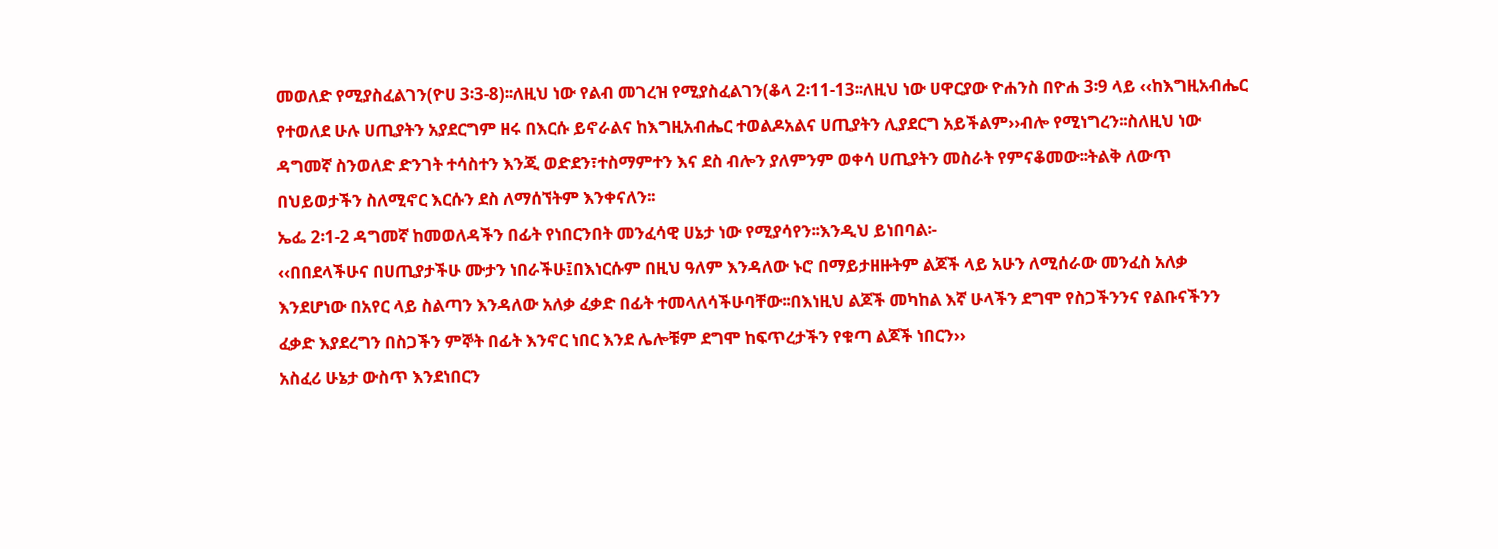መወለድ የሚያስፈልገን(ዮሀ 3፡3-8)፡፡ለዚህ ነው የልብ መገረዝ የሚያስፈልገን(ቆላ 2፡11-13፡፡ለዚህ ነው ሀዋርያው ዮሐንስ በዮሐ 3፡9 ላይ ‹‹ከእግዚአብሔር የተወለደ ሁሉ ሀጢያትን አያደርግም ዘሩ በእርሱ ይኖራልና ከእግዚአብሔር ተወልዶአልና ሀጢያትን ሊያደርግ አይችልም››ብሎ የሚነግረን፡፡ስለዚህ ነው ዳግመኛ ስንወለድ ድንገት ተሳስተን እንጂ ወድደን፣ተስማምተን እና ደስ ብሎን ያለምንም ወቀሳ ሀጢያትን መስራት የምናቆመው፡፡ትልቅ ለውጥ በህይወታችን ስለሚኖር እርሱን ደስ ለማሰኘትም እንቀናለን፡፡
ኤፌ 2፡1-2 ዳግመኛ ከመወለዳችን በፊት የነበርንበት መንፈሳዊ ሀኔታ ነው የሚያሳየን፡፡እንዲህ ይነበባል፡-
‹‹በበደላችሁና በሀጢያታችሁ ሙታን ነበራችሁ፤በእነርሱም በዚህ ዓለም እንዳለው ኑሮ በማይታዘዙትም ልጆች ላይ አሁን ለሚሰራው መንፈስ አለቃ እንደሆነው በአየር ላይ ስልጣን እንዳለው አለቃ ፈቃድ በፊት ተመላለሳችሁባቸው፡፡በእነዚህ ልጆች መካከል እኛ ሁላችን ደግሞ የስጋችንንና የልቡናችንን ፈቃድ እያደረግን በስጋችን ምኞት በፊት እንኖር ነበር እንደ ሌሎቹም ደግሞ ከፍጥረታችን የቁጣ ልጆች ነበርን››
አስፈሪ ሁኔታ ውስጥ እንደነበርን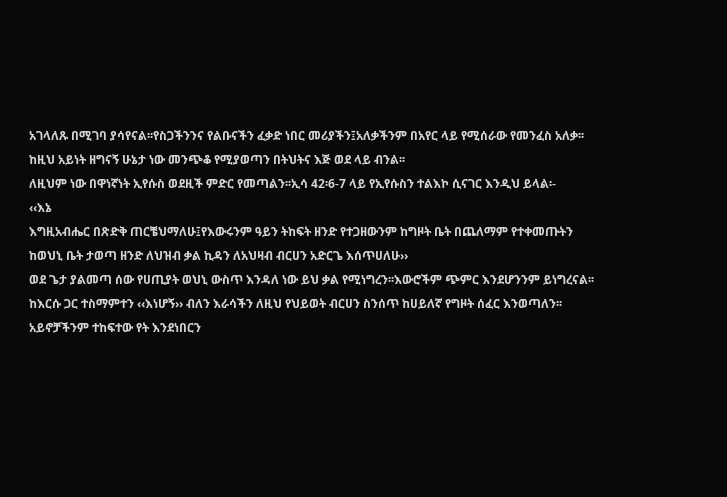አገላለጹ በሚገባ ያሳየናል፡፡የስጋችንንና የልቡናችን ፈቃድ ነበር መሪያችን፤አለቃችንም በአየር ላይ የሚሰራው የመንፈስ አለቃ፡፡ከዚህ አይነት ዘግናኝ ሁኔታ ነው መንጭቆ የሚያወጣን በትህትና እጅ ወደ ላይ ብንል፡፡
ለዚህም ነው በዋነኛነት ኢየሱስ ወደዚች ምድር የመጣልን፡፡ኢሳ 42፡6-7 ላይ የኢየሱስን ተልእኮ ሲናገር እንዲህ ይላል፡-
‹‹እኔ
እግዚአብሔር በጽድቅ ጠርቼህማለሁ፤የእውሩንም ዓይን ትከፍት ዘንድ የተጋዘውንም ከግዞት ቤት በጨለማም የተቀመጡትን ከወህኒ ቤት ታወጣ ዘንድ ለህዝብ ቃል ኪዳን ለአህዛብ ብርሀን አድርጌ እሰጥሀለሁ››
ወደ ጌታ ያልመጣ ሰው የሀጢያት ወህኒ ውስጥ እንዳለ ነው ይህ ቃል የሚነግረን፡፡እውሮችም ጭምር እንደሆንንም ይነግረናል፡፡ከእርሱ ጋር ተስማምተን ‹‹እነሆኝ›› ብለን እራሳችን ለዚህ የህይወት ብርሀን ስንሰጥ ከሀይለኛ የግዞት ሰፈር እንወጣለን፡፡አይኖቻችንም ተከፍተው የት እንደነበርን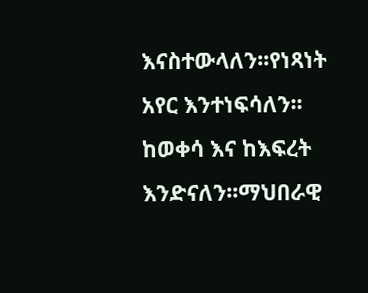እናስተውላለን፡፡የነጻነት አየር እንተነፍሳለን፡፡ከወቀሳ እና ከእፍረት እንድናለን፡፡ማህበራዊ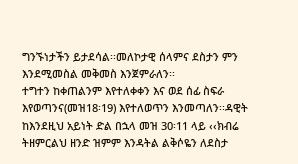ግንኙነታችን ይታደሳል፡፡መለኮታዊ ሰላምና ደስታን ምን እንደሚመስል መቅመስ እንጀምራለን፡፡
ተግተን ከቀጠልንም እየተለቀቀን እና ወደ ሰፊ ስፍራ እየወጣንና(መዝ18፡19) እየተለወጥን እንመጣለን፡፡ዳዊት ከእንደዚህ አይነት ድል በኋላ መዝ 30፡11 ላይ ‹‹ክብሬ ትዘምርልህ ዘንድ ዝምም እንዳትል ልቅሶዬን ለደስታ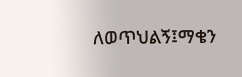ለወጥህልኝ፤ማቄን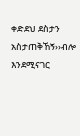ቀድደህ ደስታን አስታጠቅኸኝ››ብሎ እንደሚናገር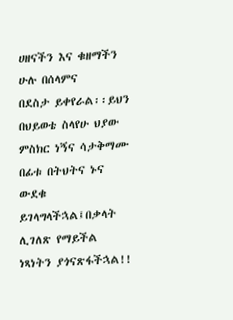ሀዘናችን እና ቁዘማችን ሁሉ በሰላምና
በደስታ ይቀየራል፡፡ይህን በህይወቴ ስላየሁ ህያው ምስክር ነኝና ሳታቅማሙ በፊቱ በትህትና ኑና ውደቁ ይገላግላችኋል፤በቃላት ሊገለጽ የማይችል ነጻነትን ያጎናጽፋችኋል!!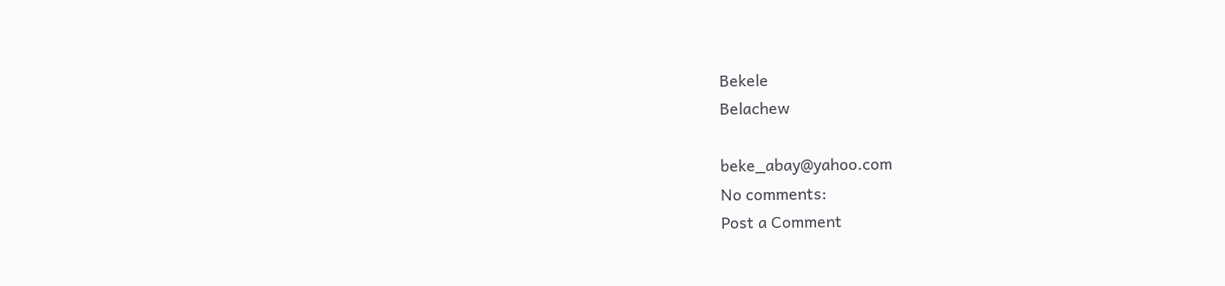Bekele
Belachew

beke_abay@yahoo.com
No comments:
Post a Comment